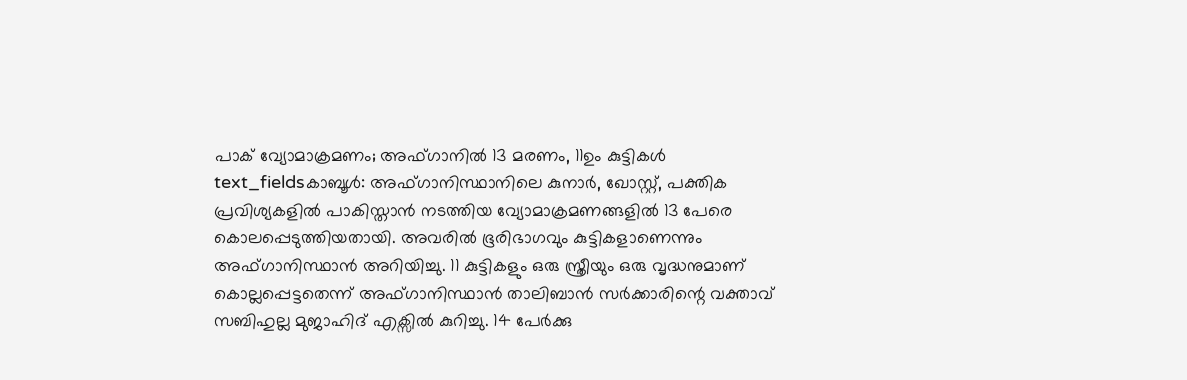പാക് വ്യോമാക്രമണം; അഫ്ഗാനിൽ 13 മരണം, 11ഉം കുട്ടികൾ
text_fieldsകാബൂൾ: അഫ്ഗാനിസ്ഥാനിലെ കുനാർ, ഖോസ്റ്റ്, പക്തിക പ്രവിശ്യകളിൽ പാകിസ്താൻ നടത്തിയ വ്യോമാക്രമണങ്ങളിൽ 13 പേരെ കൊലപ്പെടുത്തിയതായി. അവരിൽ ഭൂരിഭാഗവും കുട്ടികളാണെന്നും അഫ്ഗാനിസ്ഥാൻ അറിയിച്ചു. 11 കുട്ടികളും ഒരു സ്ത്രീയും ഒരു വൃദ്ധനുമാണ് കൊല്ലപ്പെട്ടതെന്ന് അഫ്ഗാനിസ്ഥാൻ താലിബാൻ സർക്കാരിന്റെ വക്താവ് സബിഹുല്ല മുജാഹിദ് എക്സിൽ കുറിച്ചു. 14 പേർക്കു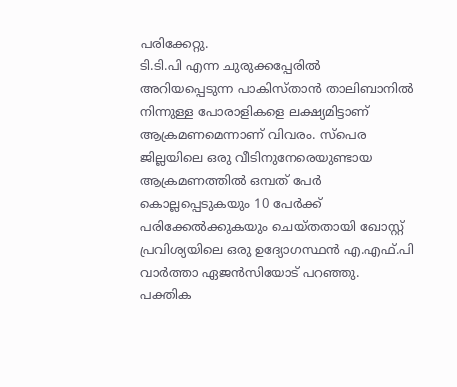പരിക്കേറ്റു.
ടി.ടി.പി എന്ന ചുരുക്കപ്പേരിൽ അറിയപ്പെടുന്ന പാകിസ്താൻ താലിബാനിൽ നിന്നുള്ള പോരാളികളെ ലക്ഷ്യമിട്ടാണ് ആക്രമണമെന്നാണ് വിവരം. സ്പെര ജില്ലയിലെ ഒരു വീടിനുനേരെയുണ്ടായ ആക്രമണത്തിൽ ഒമ്പത് പേർ കൊല്ലപ്പെടുകയും 10 പേർക്ക് പരിക്കേൽക്കുകയും ചെയ്തതായി ഖോസ്റ്റ് പ്രവിശ്യയിലെ ഒരു ഉദ്യോഗസ്ഥൻ എ.എഫ്.പി വാർത്താ ഏജൻസിയോട് പറഞ്ഞു.
പക്തിക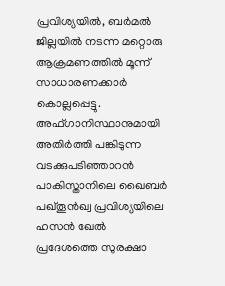പ്രവിശ്യയിൽ, ബർമൽ ജില്ലയിൽ നടന്ന മറ്റൊരു ആക്രമണത്തിൽ മൂന്ന് സാധാരണക്കാർ കൊല്ലപ്പെട്ടു. അഫ്ഗാനിസ്ഥാനുമായി അതിർത്തി പങ്കിടുന്ന വടക്കുപടിഞ്ഞാറൻ പാകിസ്താനിലെ ഖൈബർ പഖ്തൂൻഖ്വ പ്രവിശ്യയിലെ ഹസൻ ഖേൽ പ്രദേശത്തെ സുരക്ഷാ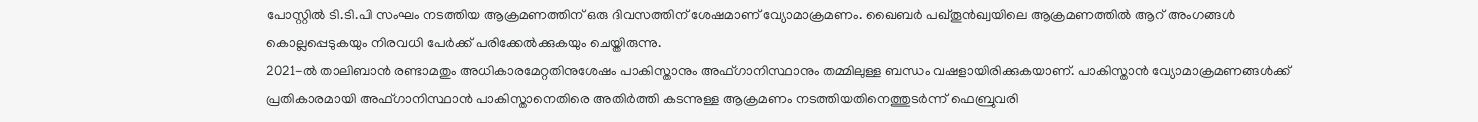പോസ്റ്റിൽ ടി.ടി.പി സംഘം നടത്തിയ ആക്രമണത്തിന് ഒരു ദിവസത്തിന് ശേഷമാണ് വ്യോമാക്രമണം. ഖൈബർ പഖ്തൂൻഖ്വയിലെ ആക്രമണത്തിൽ ആറ് അംഗങ്ങൾ കൊല്ലപ്പെടുകയും നിരവധി പേർക്ക് പരിക്കേൽക്കുകയും ചെയ്തിരുന്നു.
2021-ൽ താലിബാൻ രണ്ടാമതും അധികാരമേറ്റതിനുശേഷം പാകിസ്താനും അഫ്ഗാനിസ്ഥാനും തമ്മിലുള്ള ബന്ധം വഷളായിരിക്കുകയാണ്. പാകിസ്താൻ വ്യോമാക്രമണങ്ങൾക്ക് പ്രതികാരമായി അഫ്ഗാനിസ്ഥാൻ പാകിസ്താനെതിരെ അതിർത്തി കടന്നുള്ള ആക്രമണം നടത്തിയതിനെത്തുടർന്ന് ഫെബ്രുവരി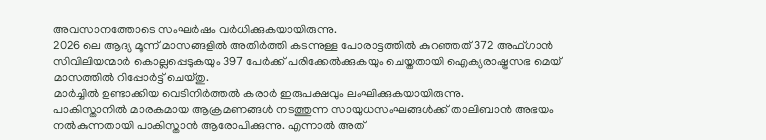അവസാനത്തോടെ സംഘർഷം വർധിക്കുകയായിരുന്നു.
2026 ലെ ആദ്യ മൂന്ന് മാസങ്ങളിൽ അതിർത്തി കടന്നുള്ള പോരാട്ടത്തിൽ കുറഞ്ഞത് 372 അഫ്ഗാൻ സിവിലിയന്മാർ കൊല്ലപ്പെടുകയും 397 പേർക്ക് പരിക്കേൽക്കുകയും ചെയ്തതായി ഐക്യരാഷ്ട്രസഭ മെയ് മാസത്തിൽ റിപ്പോർട്ട് ചെയ്തു.
മാർച്ചിൽ ഉണ്ടാക്കിയ വെടിനിർത്തൽ കരാർ ഇരുപക്ഷവും ലംഘിക്കുകയായിരുന്നു.
പാകിസ്താനിൽ മാരകമായ ആക്രമണങ്ങൾ നടത്തുന്ന സായുധസംഘങ്ങൾക്ക് താലിബാൻ അഭയം നൽകുന്നതായി പാകിസ്താൻ ആരോപിക്കുന്നു. എന്നാൽ അത്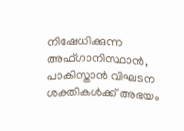നിഷേധിക്കുന്ന അഫ്ഗാനിസ്ഥാൻ, പാകിസ്താൻ വിഘടന ശക്തികൾക്ക് അഭയം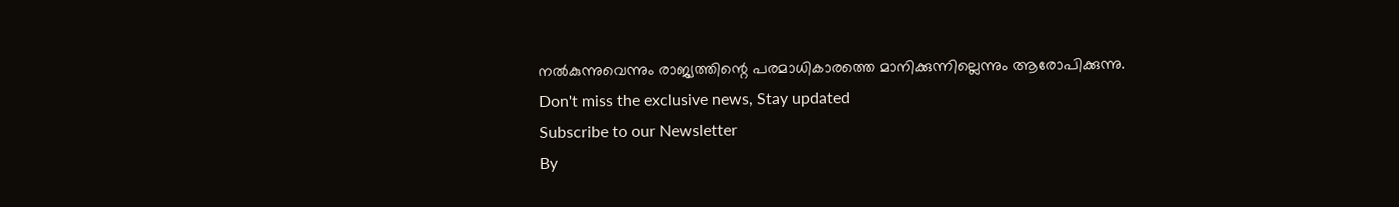നൽകുന്നുവെന്നും രാജ്യത്തിന്റെ പരമാധികാരത്തെ മാനിക്കുന്നില്ലെന്നും ആരോപിക്കുന്നു.
Don't miss the exclusive news, Stay updated
Subscribe to our Newsletter
By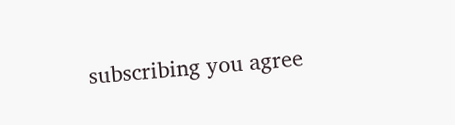subscribing you agree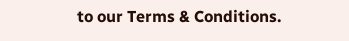to our Terms & Conditions.